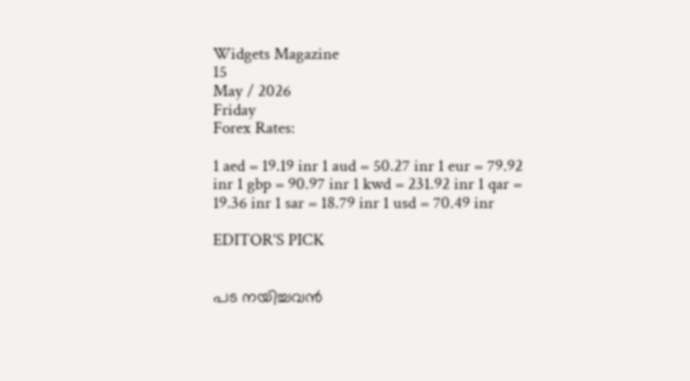Widgets Magazine
15
May / 2026
Friday
Forex Rates:

1 aed = 19.19 inr 1 aud = 50.27 inr 1 eur = 79.92 inr 1 gbp = 90.97 inr 1 kwd = 231.92 inr 1 qar = 19.36 inr 1 sar = 18.79 inr 1 usd = 70.49 inr

EDITOR'S PICK


പട നയിച്ചവൻ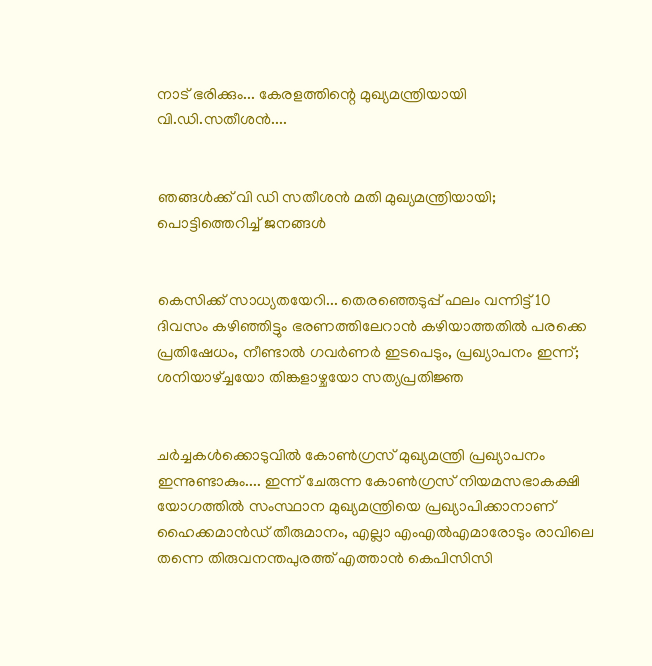നാട് ഭരിക്കും... കേരളത്തിന്റെ മുഖ്യമന്ത്രിയായി വി.ഡി.സതീശൻ....


ഞങ്ങൾക്ക് വി ഡി സതീശൻ മതി മുഖ്യമന്ത്രിയായി; പൊട്ടിത്തെറിച്ച് ജനങ്ങൾ


കെസിക്ക് സാധ്യതയേറി... തെരഞ്ഞെടുപ്പ് ഫലം വന്നിട്ട് 10 ദിവസം കഴിഞ്ഞിട്ടും ഭരണത്തിലേറാന്‍ കഴിയാത്തതില്‍ പരക്കെ പ്രതിഷേധം, നീണ്ടാല്‍ ഗവര്‍ണര്‍ ഇടപെടും, പ്രഖ്യാപനം ഇന്ന്; ശനിയാഴ്ച്ചയോ തിങ്കളാഴ്ചയോ സത്യപ്രതിജ്ഞ


ചർച്ചകൾക്കൊടുവിൽ കോൺഗ്രസ് മുഖ്യമന്ത്രി പ്രഖ്യാപനം ഇന്നുണ്ടാകും.... ഇന്ന് ചേരുന്ന കോൺഗ്രസ് നിയമസഭാകക്ഷി യോഗത്തിൽ സംസ്ഥാന മുഖ്യമന്ത്രിയെ പ്രഖ്യാപിക്കാനാണ് ഹൈക്കമാൻഡ് തീരുമാനം, എല്ലാ എംഎൽ‌എമാരോടും രാവിലെ തന്നെ തിരുവനന്തപുരത്ത് എത്താൻ കെപിസിസി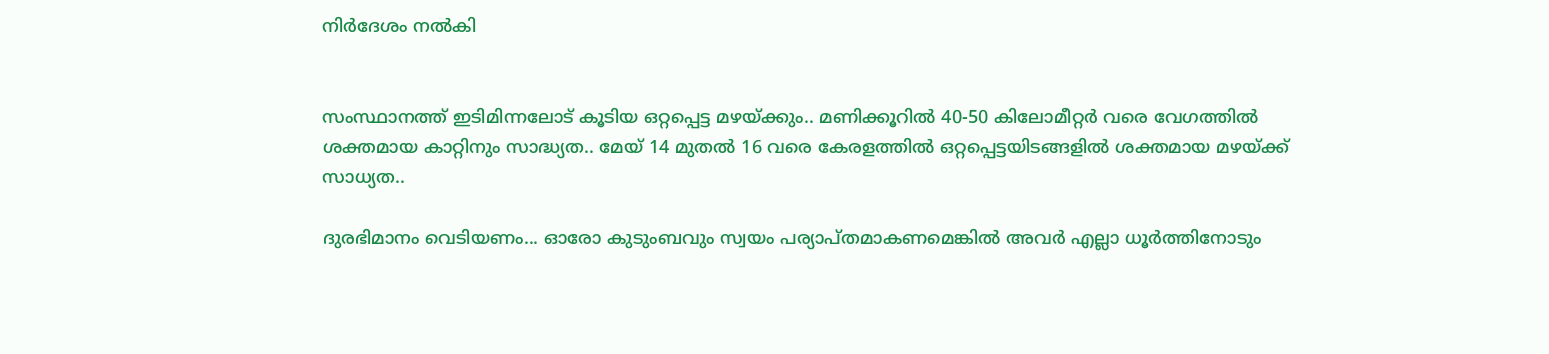നിർദേശം നൽകി


സംസ്ഥാനത്ത് ഇടിമിന്നലോട് കൂടിയ ഒറ്റപ്പെട്ട മഴയ്ക്കും.. മണിക്കൂറിൽ 40-50 കിലോമീറ്റർ വരെ വേഗത്തിൽ ശക്തമായ കാറ്റിനും സാദ്ധ്യത.. മേയ് 14 മുതൽ 16 വരെ കേരളത്തിൽ ഒറ്റപ്പെട്ടയിടങ്ങളിൽ ശക്തമായ മഴയ്ക്ക് സാധ്യത..

ദുരഭിമാനം വെടിയണം... ഓരോ കുടുംബവും സ്വയം പര്യാപ്തമാകണമെങ്കില്‍ അവര്‍ എല്ലാ ധൂര്‍ത്തിനോടും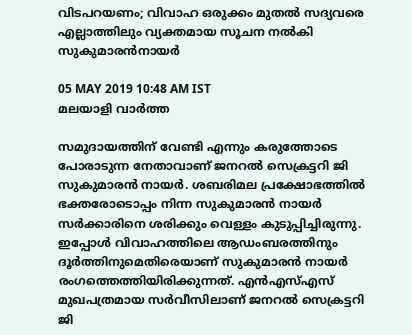വിടപറയണം; വിവാഹ ഒരുക്കം മുതല്‍ സദ്യവരെ എല്ലാത്തിലും വ്യക്തമായ സൂചന നല്‍കി സുകുമാരന്‍നായര്‍

05 MAY 2019 10:48 AM IST
മലയാളി വാര്‍ത്ത

സമുദായത്തിന് വേണ്ടി എന്നും കരുത്തോടെ പോരാടുന്ന നേതാവാണ് ജനറല്‍ സെക്രട്ടറി ജി സുകുമാരന്‍ നായര്‍. ശബരിമല പ്രക്ഷോഭത്തില്‍ ഭക്തരോടൊപ്പം നിന്ന സുകുമാരന്‍ നായര്‍ സര്‍ക്കാരിനെ ശരിക്കും വെള്ളം കുടുപ്പിച്ചിരുന്നു. ഇപ്പോള്‍ വിവാഹത്തിലെ ആഡംബരത്തിനും ദൂര്‍ത്തിനുമെതിരെയാണ് സുകുമാരന്‍ നായര്‍ രംഗത്തെത്തിയിരിക്കുന്നത്. എന്‍എസ്എസ് മുഖപത്രമായ സര്‍വീസിലാണ് ജനറല്‍ സെക്രട്ടറി ജി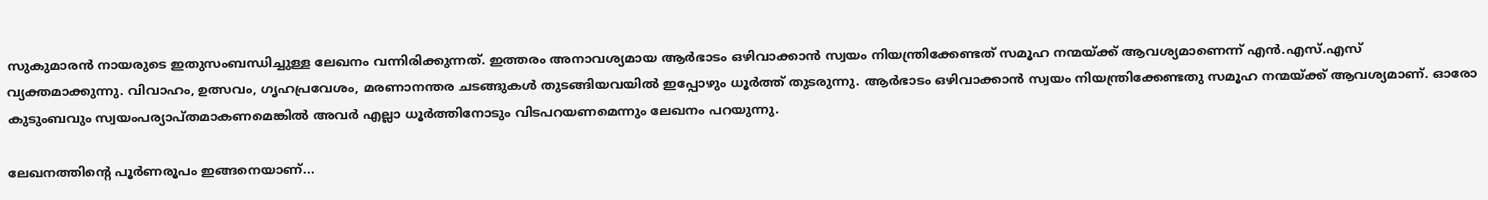സുകുമാരന്‍ നായരുടെ ഇതുസംബന്ധിച്ചുള്ള ലേഖനം വന്നിരിക്കുന്നത്. ഇത്തരം അനാവശ്യമായ ആര്‍ഭാടം ഒഴിവാക്കാന്‍ സ്വയം നിയന്ത്രിക്കേണ്ടത് സമൂഹ നന്മയ്ക്ക് ആവശ്യമാണെന്ന് എന്‍.എസ്.എസ് വ്യക്തമാക്കുന്നു. വിവാഹം, ഉത്സവം, ഗൃഹപ്രവേശം, മരണാനന്തര ചടങ്ങുകള്‍ തുടങ്ങിയവയില്‍ ഇപ്പോഴും ധൂര്‍ത്ത് തുടരുന്നു. ആര്‍ഭാടം ഒഴിവാക്കാന്‍ സ്വയം നിയന്ത്രിക്കേണ്ടതു സമൂഹ നന്മയ്ക്ക് ആവശ്യമാണ്. ഓരോ കുടുംബവും സ്വയംപര്യാപ്തമാകണമെങ്കില്‍ അവര്‍ എല്ലാ ധൂര്‍ത്തിനോടും വിടപറയണമെന്നും ലേഖനം പറയുന്നു.

ലേഖനത്തിന്റെ പൂര്‍ണരൂപം ഇങ്ങനെയാണ്...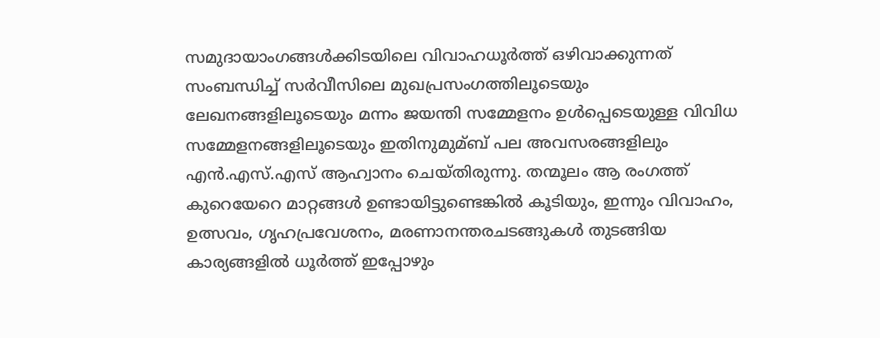സമുദായാംഗങ്ങള്‍ക്കിടയിലെ വിവാഹധൂര്‍ത്ത് ഒഴിവാക്കുന്നത് സംബന്ധിച്ച് സര്‍വീസിലെ മുഖപ്രസംഗത്തിലൂടെയും ലേഖനങ്ങളിലൂടെയും മന്നം ജയന്തി സമ്മേളനം ഉള്‍പ്പെടെയുള്ള വിവിധ സമ്മേളനങ്ങളിലൂടെയും ഇതിനുമുമ്ബ് പല അവസരങ്ങളിലും എന്‍.എസ്.എസ് ആഹ്വാനം ചെയ്തിരുന്നു. തന്മൂലം ആ രംഗത്ത് കുറെയേറെ മാറ്റങ്ങള്‍ ഉണ്ടായിട്ടുണ്ടെങ്കില്‍ കൂടിയും, ഇന്നും വിവാഹം, ഉത്സവം, ഗൃഹപ്രവേശനം, മരണാനന്തരചടങ്ങുകള്‍ തുടങ്ങിയ കാര്യങ്ങളില്‍ ധൂര്‍ത്ത് ഇപ്പോഴും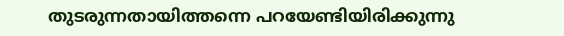തുടരുന്നതായിത്തന്നെ പറയേണ്ടിയിരിക്കുന്നു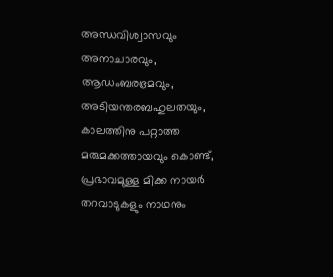അന്ധവിശ്വാസവും അനാചാരവും, ആഡംബരഭ്രമവും, അടിയന്തരബഹുലതയും, കാലത്തിനു പറ്റാത്ത മരുമക്കത്തായവും കൊണ്ട്, പ്രഭാവമുള്ള മിക്ക നായര്‍ തറവാടുകളും നാഥനും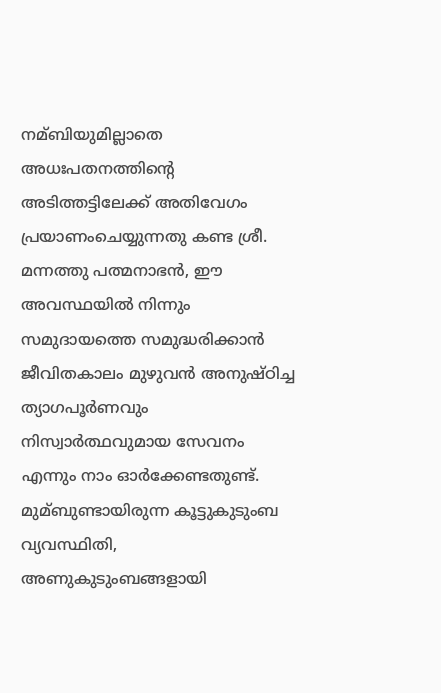നമ്ബിയുമില്ലാതെ അധഃപതനത്തിന്റെ അടിത്തട്ടിലേക്ക് അതിവേഗം പ്രയാണംചെയ്യുന്നതു കണ്ട ശ്രീ. മന്നത്തു പത്മനാഭന്‍, ഈ അവസ്ഥയില്‍ നിന്നും സമുദായത്തെ സമുദ്ധരിക്കാന്‍ ജീവിതകാലം മുഴുവന്‍ അനുഷ്ഠിച്ച ത്യാഗപൂര്‍ണവും നിസ്വാര്‍ത്ഥവുമായ സേവനം എന്നും നാം ഓര്‍ക്കേണ്ടതുണ്ട്. മുമ്ബുണ്ടായിരുന്ന കൂട്ടുകുടുംബ വ്യവസ്ഥിതി, അണുകുടുംബങ്ങളായി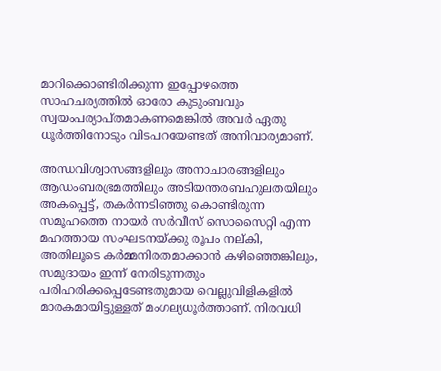മാറിക്കൊണ്ടിരിക്കുന്ന ഇപ്പോഴത്തെ സാഹചര്യത്തില്‍ ഓരോ കുടുംബവും സ്വയംപര്യാപ്തമാകണമെങ്കില്‍ അവര്‍ ഏതു ധൂര്‍ത്തിനോടും വിടപറയേണ്ടത് അനിവാര്യമാണ്.

അന്ധവിശ്വാസങ്ങളിലും അനാചാരങ്ങളിലും ആഡംബരഭ്രമത്തിലും അടിയന്തരബഹുലതയിലും അകപ്പെട്ട്, തകര്‍ന്നടിഞ്ഞു കൊണ്ടിരുന്ന സമൂഹത്തെ നായര്‍ സര്‍വീസ് സൊസൈറ്റി എന്ന മഹത്തായ സംഘടനയ്ക്കു രൂപം നല്കി, അതിലൂടെ കര്‍മ്മനിരതമാക്കാന്‍ കഴിഞ്ഞെങ്കിലും, സമുദായം ഇന്ന് നേരിടുന്നതും പരിഹരിക്കപ്പെടേണ്ടതുമായ വെല്ലുവിളികളില്‍ മാരകമായിട്ടുള്ളത് മംഗല്യധൂര്‍ത്താണ്. നിരവധി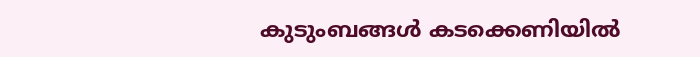കുടുംബങ്ങള്‍ കടക്കെണിയില്‍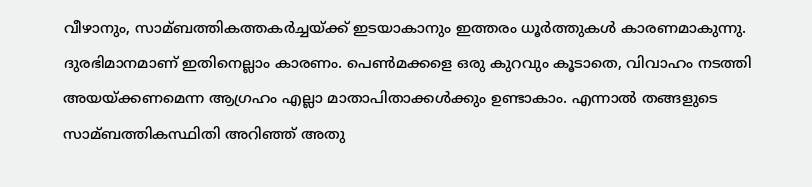വീഴാനും, സാമ്ബത്തികത്തകര്‍ച്ചയ്ക്ക് ഇടയാകാനും ഇത്തരം ധൂര്‍ത്തുകള്‍ കാരണമാകുന്നു. ദുരഭിമാനമാണ് ഇതിനെല്ലാം കാരണം. പെണ്‍മക്കളെ ഒരു കുറവും കൂടാതെ, വിവാഹം നടത്തി അയയ്ക്കണമെന്ന ആഗ്രഹം എല്ലാ മാതാപിതാക്കള്‍ക്കും ഉണ്ടാകാം. എന്നാല്‍ തങ്ങളുടെ സാമ്ബത്തികസ്ഥിതി അറിഞ്ഞ് അതു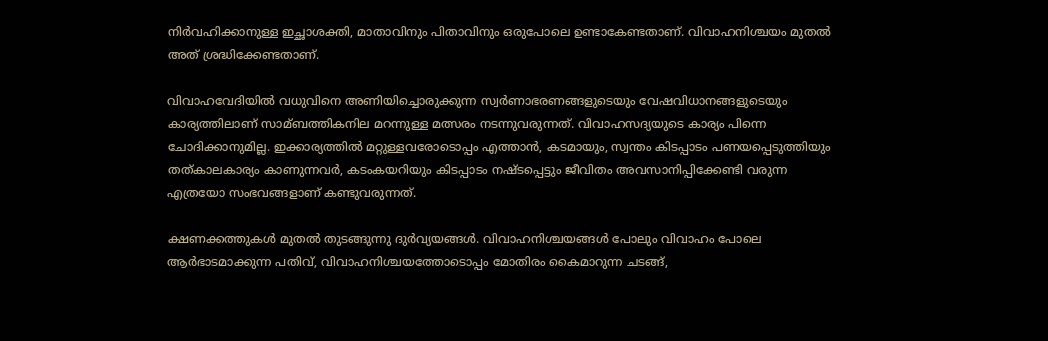നിര്‍വഹിക്കാനുള്ള ഇച്ഛാശക്തി, മാതാവിനും പിതാവിനും ഒരുപോലെ ഉണ്ടാകേണ്ടതാണ്. വിവാഹനിശ്ചയം മുതല്‍ അത് ശ്രദ്ധിക്കേണ്ടതാണ്.

വിവാഹവേദിയില്‍ വധുവിനെ അണിയിച്ചൊരുക്കുന്ന സ്വര്‍ണാഭരണങ്ങളുടെയും വേഷവിധാനങ്ങളുടെയും കാര്യത്തിലാണ് സാമ്ബത്തികനില മറന്നുള്ള മത്സരം നടന്നുവരുന്നത്. വിവാഹസദ്യയുടെ കാര്യം പിന്നെ ചോദിക്കാനുമില്ല. ഇക്കാര്യത്തില്‍ മറ്റുള്ളവരോടൊപ്പം എത്താന്‍, കടമായും, സ്വന്തം കിടപ്പാടം പണയപ്പെടുത്തിയും തത്കാലകാര്യം കാണുന്നവര്‍, കടംകയറിയും കിടപ്പാടം നഷ്ടപ്പെട്ടും ജീവിതം അവസാനിപ്പിക്കേണ്ടി വരുന്ന എത്രയോ സംഭവങ്ങളാണ് കണ്ടുവരുന്നത്.

ക്ഷണക്കത്തുകള്‍ മുതല്‍ തുടങ്ങുന്നു ദുര്‍വ്യയങ്ങള്‍. വിവാഹനിശ്ചയങ്ങള്‍ പോലും വിവാഹം പോലെ ആര്‍ഭാടമാക്കുന്ന പതിവ്, വിവാഹനിശ്ചയത്തോടൊപ്പം മോതിരം കൈമാറുന്ന ചടങ്ങ്,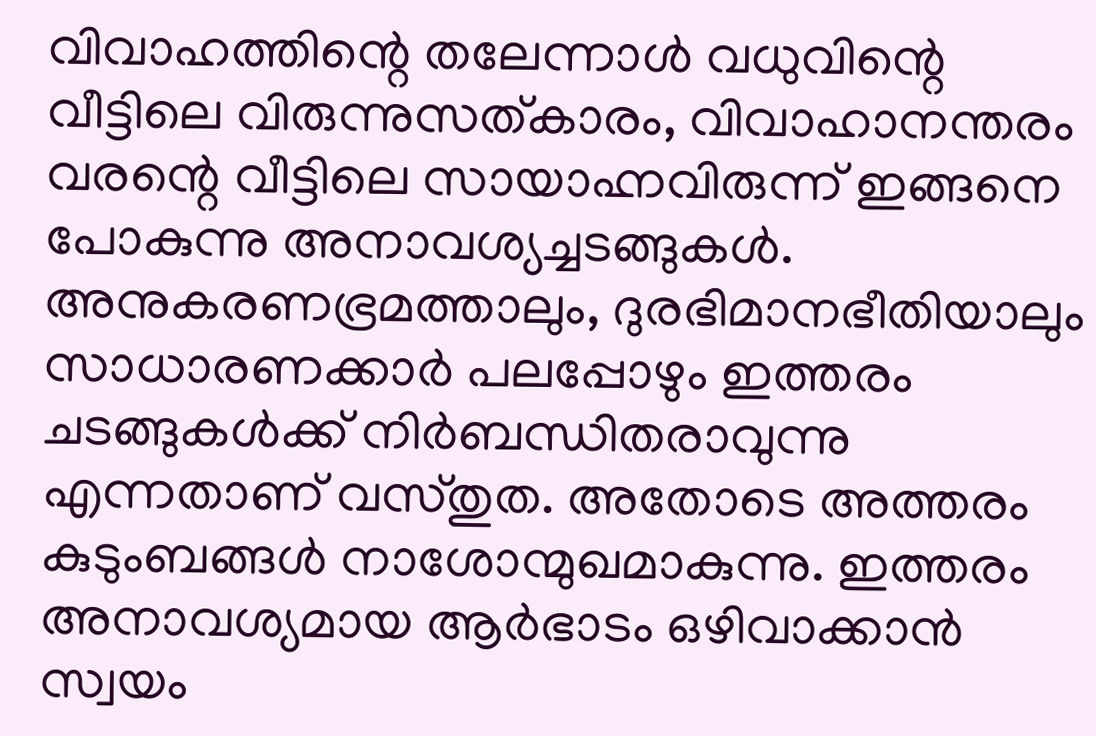വിവാഹത്തിന്റെ തലേന്നാള്‍ വധുവിന്റെ വീട്ടിലെ വിരുന്നുസത്കാരം, വിവാഹാനന്തരം വരന്റെ വീട്ടിലെ സായാഹ്നവിരുന്ന് ഇങ്ങനെ പോകുന്നു അനാവശ്യച്ചടങ്ങുകള്‍. അനുകരണഭ്രമത്താലും, ദുരഭിമാനഭീതിയാലും സാധാരണക്കാര്‍ പലപ്പോഴും ഇത്തരം ചടങ്ങുകള്‍ക്ക് നിര്‍ബന്ധിതരാവുന്നു എന്നതാണ് വസ്തുത. അതോടെ അത്തരം കുടുംബങ്ങള്‍ നാശോന്മുഖമാകുന്നു. ഇത്തരം അനാവശ്യമായ ആര്‍ഭാടം ഒഴിവാക്കാന്‍ സ്വയം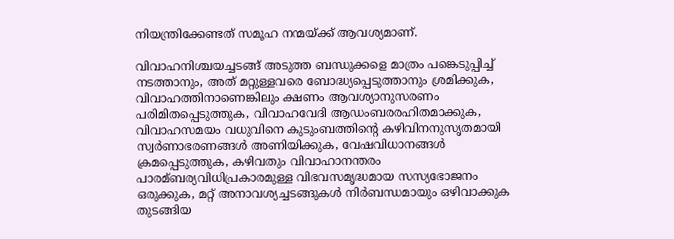നിയന്ത്രിക്കേണ്ടത് സമൂഹ നന്മയ്ക്ക് ആവശ്യമാണ്.

വിവാഹനിശ്ചയച്ചടങ്ങ് അടുത്ത ബന്ധുക്കളെ മാത്രം പങ്കെടുപ്പിച്ച് നടത്താനും, അത് മറ്റുള്ളവരെ ബോദ്ധ്യപ്പെടുത്താനും ശ്രമിക്കുക, വിവാഹത്തിനാണെങ്കിലും ക്ഷണം ആവശ്യാനുസരണം പരിമിതപ്പെടുത്തുക, വിവാഹവേദി ആഡംബരരഹിതമാക്കുക, വിവാഹസമയം വധുവിനെ കുടുംബത്തിന്റെ കഴിവിനനുസൃതമായി സ്വര്‍ണാഭരണങ്ങള്‍ അണിയിക്കുക, വേഷവിധാനങ്ങള്‍ ക്രമപ്പെടുത്തുക, കഴിവതും വിവാഹാനന്തരം പാരമ്ബര്യവിധിപ്രകാരമുള്ള വിഭവസമൃദ്ധമായ സസ്യഭോജനം ഒരുക്കുക, മറ്റ് അനാവശ്യച്ചടങ്ങുകള്‍ നിര്‍ബന്ധമായും ഒഴിവാക്കുക തുടങ്ങിയ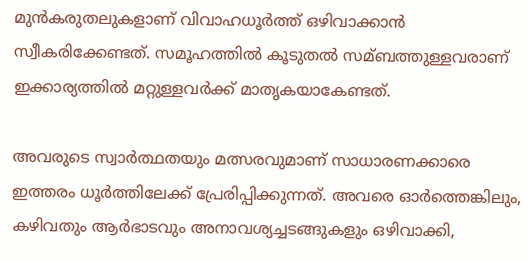മുന്‍കരുതലുകളാണ് വിവാഹധൂര്‍ത്ത് ഒഴിവാക്കാന്‍ സ്വീകരിക്കേണ്ടത്. സമൂഹത്തില്‍ കൂടുതല്‍ സമ്ബത്തുള്ളവരാണ് ഇക്കാര്യത്തില്‍ മറ്റുള്ളവര്‍ക്ക് മാതൃകയാകേണ്ടത്.

അവരുടെ സ്വാര്‍ത്ഥതയും മത്സരവുമാണ് സാധാരണക്കാരെ ഇത്തരം ധൂര്‍ത്തിലേക്ക് പ്രേരിപ്പിക്കുന്നത്. അവരെ ഓര്‍ത്തെങ്കിലും, കഴിവതും ആര്‍ഭാടവും അനാവശ്യച്ചടങ്ങുകളും ഒഴിവാക്കി,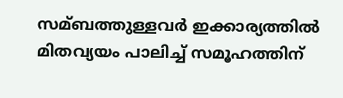സമ്ബത്തുള്ളവര്‍ ഇക്കാര്യത്തില്‍ മിതവ്യയം പാലിച്ച് സമൂഹത്തിന്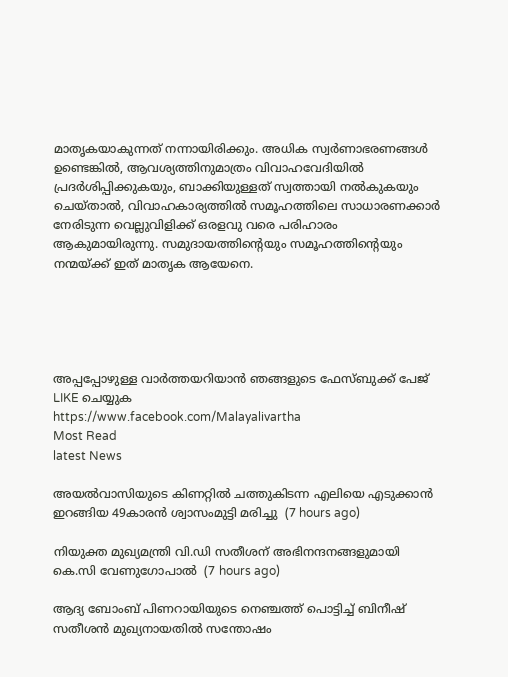മാതൃകയാകുന്നത് നന്നായിരിക്കും. അധിക സ്വര്‍ണാഭരണങ്ങള്‍ ഉണ്ടെങ്കില്‍, ആവശ്യത്തിനുമാത്രം വിവാഹവേദിയില്‍ പ്രദര്‍ശിപ്പിക്കുകയും, ബാക്കിയുള്ളത് സ്വത്തായി നല്‍കുകയും ചെയ്താല്‍, വിവാഹകാര്യത്തില്‍ സമൂഹത്തിലെ സാധാരണക്കാര്‍ നേരിടുന്ന വെല്ലുവിളിക്ക് ഒരളവു വരെ പരിഹാരം ആകുമായിരുന്നു. സമുദായത്തിന്റെയും സമൂഹത്തിന്റെയും നന്മയ്ക്ക് ഇത് മാതൃക ആയേനെ.





അപ്പപ്പോഴുള്ള വാര്‍ത്തയറിയാന്‍ ഞങ്ങളുടെ ഫേസ്‌ബുക്ക്‌ പേജ് LIKE ചെയ്യുക
https://www.facebook.com/Malayalivartha
Most Read
latest News

അയല്‍വാസിയുടെ കിണറ്റില്‍ ചത്തുകിടന്ന എലിയെ എടുക്കാന്‍ ഇറങ്ങിയ 49കാരന്‍ ശ്വാസംമുട്ടി മരിച്ചു  (7 hours ago)

നിയുക്ത മുഖ്യമന്ത്രി വി.ഡി സതീശന് അഭിനന്ദനങ്ങളുമായി കെ.സി വേണുഗോപാല്‍  (7 hours ago)

ആദ്യ ബോംബ് പിണറായിയുടെ നെഞ്ചത്ത് പൊട്ടിച്ച് ബിനീഷ് സതീശൻ മുഖ്യനായതിൽ സന്തോഷം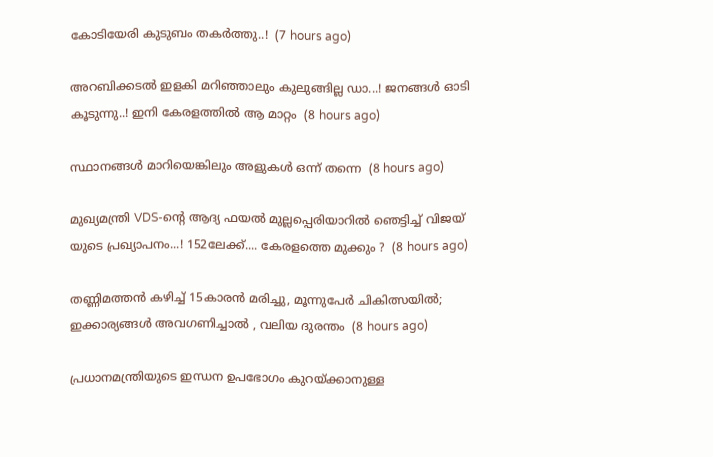കോടിയേരി കുടുബം തകർത്തു..!  (7 hours ago)

അറബിക്കടൽ ഇളകി മറിഞ്ഞാലും കുലുങ്ങില്ല ഡാ...! ജനങ്ങൾ ഓടി കൂടുന്നു..! ഇനി കേരളത്തിൽ ആ മാറ്റം  (8 hours ago)

സ്ഥാനങ്ങള്‍ മാറിയെങ്കിലും അളുകള്‍ ഒന്ന് തന്നെ  (8 hours ago)

മുഖ്യമന്ത്രി VDS-ന്റെ ആദ്യ ഫയൽ മുല്ലപ്പെരിയാറിൽ ഞെട്ടിച്ച് വിജയ് യുടെ പ്രഖ്യാപനം...! 152ലേക്ക്.... കേരളത്തെ മുക്കും ?  (8 hours ago)

തണ്ണിമത്തൻ കഴിച്ച് 15കാരൻ മരിച്ചു, മൂന്നുപേർ ചികിത്സയിൽ; ഇക്കാര്യങ്ങൾ അവഗണിച്ചാൽ , വലിയ ദുരന്തം  (8 hours ago)

പ്രധാനമന്ത്രിയുടെ ഇന്ധന ഉപഭോഗം കുറയ്ക്കാനുള്ള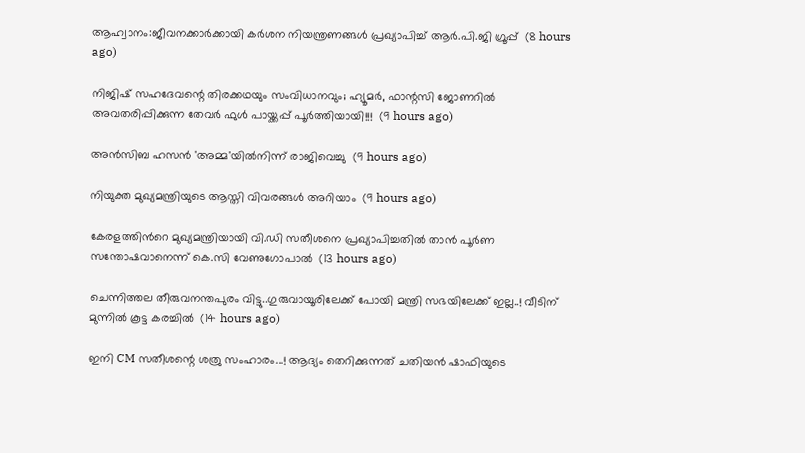ആഹ്വാനം:ജീവനക്കാര്‍ക്കായി കര്‍ശന നിയന്ത്രണങ്ങള്‍ പ്രഖ്യാപിച്ച് ആര്‍.പി.ജി ഗ്രൂപ്പ്  (8 hours ago)

നിജിഷ് സഹദേവന്റെ തിരക്കഥയും സംവിധാനവും; ഹ്യൂമർ, ഫാന്റസി ജോണറിൽ അവതരിപ്പിക്കുന്ന തേവർ ഫുൾ പായ്ക്കപ്പ് പൂർത്തിയായി!!!  (9 hours ago)

അന്‍സിബ ഹസന്‍ 'അമ്മ'യില്‍നിന്ന് രാജിവെച്ചു  (9 hours ago)

നിയുക്ത മുഖ്യമന്ത്രിയുടെ ആസ്തി വിവരങ്ങള്‍ അറിയാം  (9 hours ago)

കേരളത്തിന്‍റെ മുഖ്യമന്ത്രിയായി വി.ഡി സതീശനെ പ്രഖ്യാപിച്ചതിൽ താൻ പൂര്‍ണ സന്തോഷവാനെന്ന് കെ.സി വേണുഗോപാൽ  (13 hours ago)

ചെന്നിത്തല തീരുവനന്തപുരം വിട്ടു..ഗുരുവായൂരിലേക്ക് പോയി മന്ത്രി സഭയിലേക്ക് ഇല്ല..! വീടിന് മുന്നിൽ കൂട്ട കരച്ചിൽ  (14 hours ago)

ഇനി CM സതീശന്റെ ശത്രു സംഹാരം...! ആദ്യം തെറിക്കുന്നത് ചതിയൻ ഷാഫിയുടെ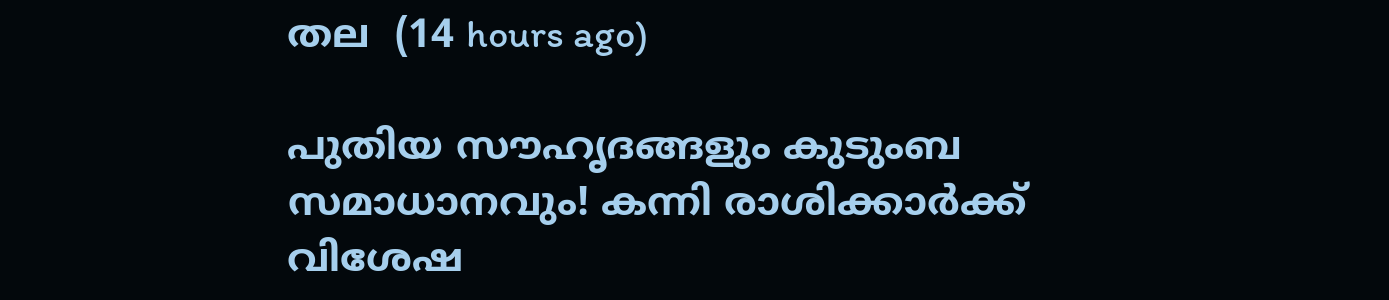തല  (14 hours ago)

പുതിയ സൗഹൃദങ്ങളും കുടുംബ സമാധാനവും! കന്നി രാശിക്കാർക്ക് വിശേഷ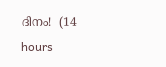ദിനം!  (14 hours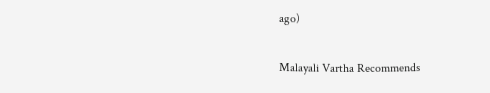ago)

Malayali Vartha Recommends